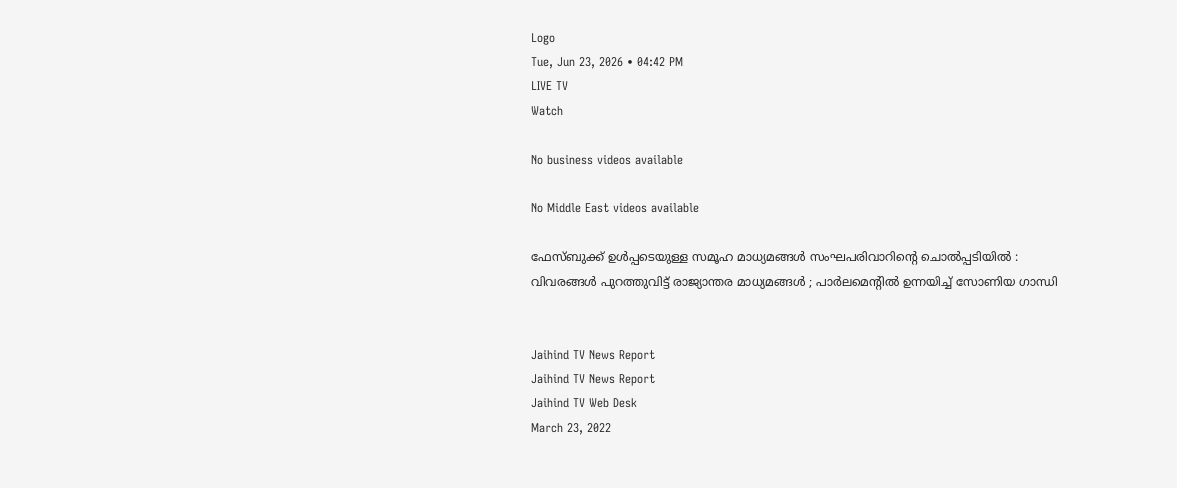Logo
Tue, Jun 23, 2026 • 04:42 PM
LIVE TV
Watch

No business videos available

No Middle East videos available

ഫേസ്ബുക്ക് ഉള്‍പ്പടെയുള്ള സമൂഹ മാധ്യമങ്ങള്‍ സംഘപരിവാറിന്‍റെ ചൊല്‍പ്പടിയില്‍ : വിവരങ്ങള്‍ പുറത്തുവിട്ട് രാജ്യാന്തര മാധ്യമങ്ങള്‍ ; പാർലമെന്‍റില്‍ ഉന്നയിച്ച് സോണിയ ഗാന്ധി


Jaihind TV News Report
Jaihind TV News Report
Jaihind TV Web Desk
March 23, 2022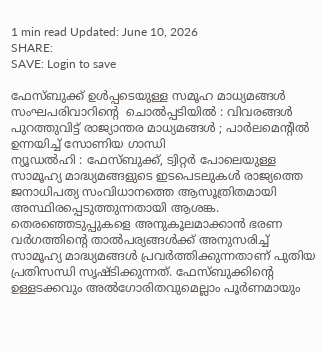1 min read Updated: June 10, 2026
SHARE:
SAVE: Login to save

ഫേസ്ബുക്ക് ഉള്‍പ്പടെയുള്ള സമൂഹ മാധ്യമങ്ങള്‍ സംഘപരിവാറിന്‍റെ  ചൊല്‍പ്പടിയില്‍ : വിവരങ്ങള്‍ പുറത്തുവിട്ട് രാജ്യാന്തര മാധ്യമങ്ങള്‍ ; പാർലമെന്‍റില്‍ ഉന്നയിച്ച് സോണിയ ഗാന്ധി
ന്യൂഡല്‍ഹി : ഫേസ്ബുക്ക്, ട്വിറ്റര്‍ പോലെയുള്ള സാമൂഹ്യ മാദ്ധ്യമങ്ങളുടെ ഇടപെടലുകള്‍ രാജ്യത്തെ ജനാധിപത്യ സംവിധാനത്തെ ആസൂത്രിതമായി അസ്ഥിരപ്പെടുത്തുന്നതായി ആശങ്ക. തെരഞ്ഞെടുപ്പുകളെ അനുകൂലമാക്കാന്‍ ഭരണ വര്‍ഗത്തിന്‍റെ താല്‍പര്യങ്ങള്‍ക്ക് അനുസരിച്ച് സാമൂഹ്യ മാദ്ധ്യമങ്ങള്‍ പ്രവര്‍ത്തിക്കുന്നതാണ് പുതിയ പ്രതിസന്ധി സൃഷ്ടിക്കുന്നത്. ഫേസ്ബുക്കിന്‍റെ  ഉള്ളടക്കവും അല്‍ഗോരിതവുമെല്ലാം പൂര്‍ണമായും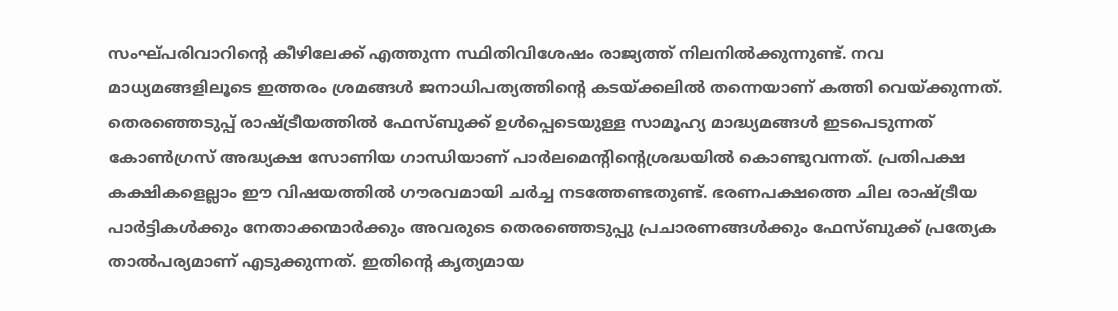സംഘ്പരിവാറിന്‍റെ കീഴിലേക്ക് എത്തുന്ന സ്ഥിതിവിശേഷം രാജ്യത്ത് നിലനില്‍ക്കുന്നുണ്ട്. നവ മാധ്യമങ്ങളിലൂടെ ഇത്തരം ശ്രമങ്ങള്‍ ജനാധിപത്യത്തിന്‍റെ കടയ്ക്കലില്‍ തന്നെയാണ് കത്തി വെയ്ക്കുന്നത്. തെരഞ്ഞെടുപ്പ് രാഷ്ട്രീയത്തില്‍ ഫേസ്ബുക്ക് ഉള്‍പ്പെടെയുള്ള സാമൂഹ്യ മാദ്ധ്യമങ്ങള്‍ ഇടപെടുന്നത് കോണ്‍ഗ്രസ് അദ്ധ്യക്ഷ സോണിയ ഗാന്ധിയാണ് പാര്‍ലമെന്‍റിന്‍റെശ്രദ്ധയില്‍ കൊണ്ടുവന്നത്. പ്രതിപക്ഷ കക്ഷികളെല്ലാം ഈ വിഷയത്തില്‍ ഗൗരവമായി ചര്‍ച്ച നടത്തേണ്ടതുണ്ട്. ഭരണപക്ഷത്തെ ചില രാഷ്ട്രീയ പാര്‍ട്ടികള്‍ക്കും നേതാക്കന്മാര്‍ക്കും അവരുടെ തെരഞ്ഞെടുപ്പു പ്രചാരണങ്ങള്‍ക്കും ഫേസ്ബുക്ക് പ്രത്യേക താല്‍പര്യമാണ് എടുക്കുന്നത്. ഇതിന്റെ കൃത്യമായ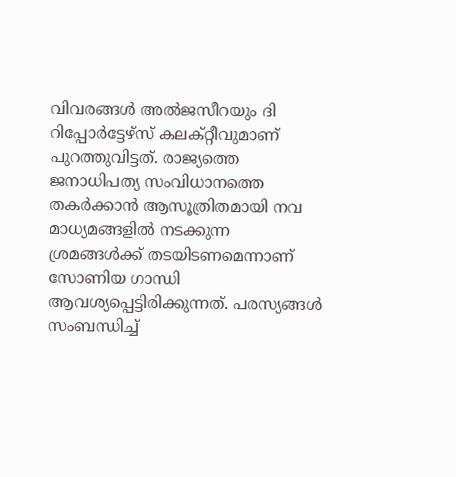വിവരങ്ങള്‍ അല്‍ജസീറയും ദി റിപ്പോര്‍ട്ടേഴ്‌സ് കലക്റ്റീവുമാണ് പുറത്തുവിട്ടത്. രാജ്യത്തെ ജനാധിപത്യ സംവിധാനത്തെ തകര്‍ക്കാന്‍ ആസൂത്രിതമായി നവ മാധ്യമങ്ങളില്‍ നടക്കുന്ന ശ്രമങ്ങള്‍ക്ക് തടയിടണമെന്നാണ് സോണിയ ഗാന്ധി ആവശ്യപ്പെട്ടിരിക്കുന്നത്. പരസ്യങ്ങള്‍ സംബന്ധിച്ച്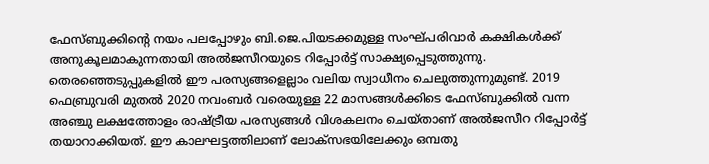ഫേസ്ബുക്കിന്‍റെ നയം പലപ്പോഴും ബി.ജെ.പിയടക്കമുള്ള സംഘ്പരിവാര്‍ കക്ഷികള്‍ക്ക് അനുകൂലമാകുന്നതായി അല്‍ജസീറയുടെ റിപ്പോര്‍ട്ട് സാക്ഷ്യപ്പെടുത്തുന്നു. തെരഞ്ഞെടുപ്പുകളില്‍ ഈ പരസ്യങ്ങളെല്ലാം വലിയ സ്വാധീനം ചെലുത്തുന്നുമുണ്ട്. 2019 ഫെബ്രുവരി മുതല്‍ 2020 നവംബര്‍ വരെയുള്ള 22 മാസങ്ങള്‍ക്കിടെ ഫേസ്ബുക്കില്‍ വന്ന അഞ്ചു ലക്ഷത്തോളം രാഷ്ട്രീയ പരസ്യങ്ങള്‍ വിശകലനം ചെയ്താണ് അല്‍ജസീറ റിപ്പോര്‍ട്ട് തയാറാക്കിയത്. ഈ കാലഘട്ടത്തിലാണ് ലോക്‌സഭയിലേക്കും ഒമ്പതു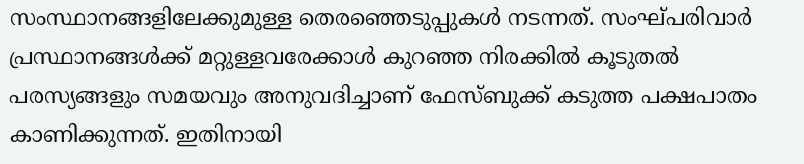സംസ്ഥാനങ്ങളിലേക്കുമുള്ള തെരഞ്ഞെടുപ്പുകള്‍ നടന്നത്. സംഘ്പരിവാര്‍ പ്രസ്ഥാനങ്ങള്‍ക്ക് മറ്റുള്ളവരേക്കാള്‍ കുറഞ്ഞ നിരക്കില്‍ കൂടുതല്‍ പരസ്യങ്ങളും സമയവും അനുവദിച്ചാണ് ഫേസ്ബുക്ക് കടുത്ത പക്ഷപാതം കാണിക്കുന്നത്. ഇതിനായി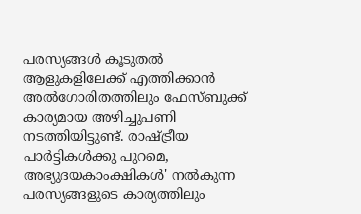പരസ്യങ്ങള്‍ കൂടുതല്‍ ആളുകളിലേക്ക് എത്തിക്കാന്‍ അല്‍ഗോരിതത്തിലും ഫേസ്ബുക്ക് കാര്യമായ അഴിച്ചുപണി നടത്തിയിട്ടുണ്ട്. രാഷ്ട്രീയ പാര്‍ട്ടികള്‍ക്കു പുറമെ, അഭ്യുദയകാംക്ഷികള്‍' നല്‍കുന്ന പരസ്യങ്ങളുടെ കാര്യത്തിലും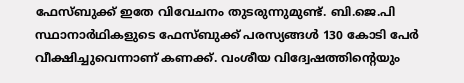ഫേസ്ബുക്ക് ഇതേ വിവേചനം തുടരുന്നുമുണ്ട്. ബി.ജെ.പി സ്ഥാനാര്‍ഥികളുടെ ഫേസ്ബുക്ക് പരസ്യങ്ങള്‍ 130 കോടി പേര്‍ വീക്ഷിച്ചുവെന്നാണ് കണക്ക്. വംശീയ വിദ്വേഷത്തിന്റെയും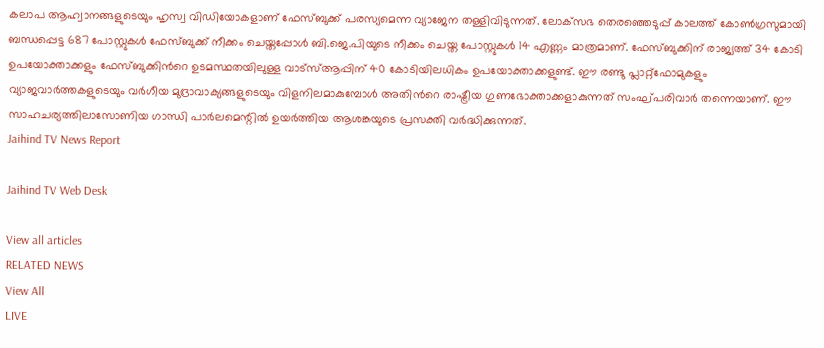കലാപ ആഹ്വാനങ്ങളുടെയും ഹൃസ്വ വിഡിയോകളാണ് ഫേസ്ബുക്ക് പരസ്യമെന്ന വ്യാജേന തള്ളിവിടുന്നത്. ലോക്‌സഭ തെരഞ്ഞെടുപ്പ് കാലത്ത് കോണ്‍ഗ്രസുമായി ബന്ധപ്പെട്ട 687 പോസ്റ്റുകള്‍ ഫേസ്ബുക്ക് നീക്കം ചെയ്തപ്പോള്‍ ബി.ജെ.പിയുടെ നീക്കം ചെയ്ത പോസ്റ്റുകള്‍ 14 എണ്ണം മാത്രമാണ്. ഫേസ്ബുക്കിന് രാജ്യത്ത് 34 കോടി ഉപയോക്താക്കളും ഫേസ്ബുക്കിന്‍റെ ഉടമസ്ഥതയിലുള്ള വാട്‌സ്ആപ്പിന് 40 കോടിയിലധികം ഉപയോക്താക്കളുണ്ട്. ഈ രണ്ടു പ്ലാറ്റ്‌ഫോമുകളും വ്യാജവാര്‍ത്തകളുടെയും വര്‍ഗീയ മുദ്രാവാക്യങ്ങളുടെയും വിളനിലമാകുമ്പോള്‍ അതിന്‍റെ രാഷ്ട്രീയ ഗുണഭോക്താക്കളാകുന്നത് സംഘ്പരിവാര്‍ തന്നെയാണ്. ഈ സാഹചര്യത്തിലാസോണിയ ഗാന്ധി പാര്‍ലമെന്റില്‍ ഉയര്‍ത്തിയ ആശങ്കയുടെ പ്രസക്തി വര്‍ദ്ധിക്കുന്നത്.
Jaihind TV News Report

Jaihind TV Web Desk

View all articles
RELATED NEWS
View All
LIVE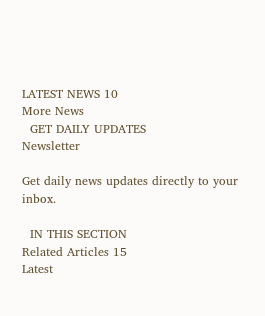LATEST NEWS 10
More News
  GET DAILY UPDATES
Newsletter

Get daily news updates directly to your inbox.

  IN THIS SECTION
Related Articles 15
Latest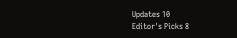Updates 10
Editor's Picks 8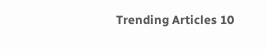Trending Articles 10